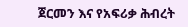ጀርመን እና የአፍሪቃ ሕብረት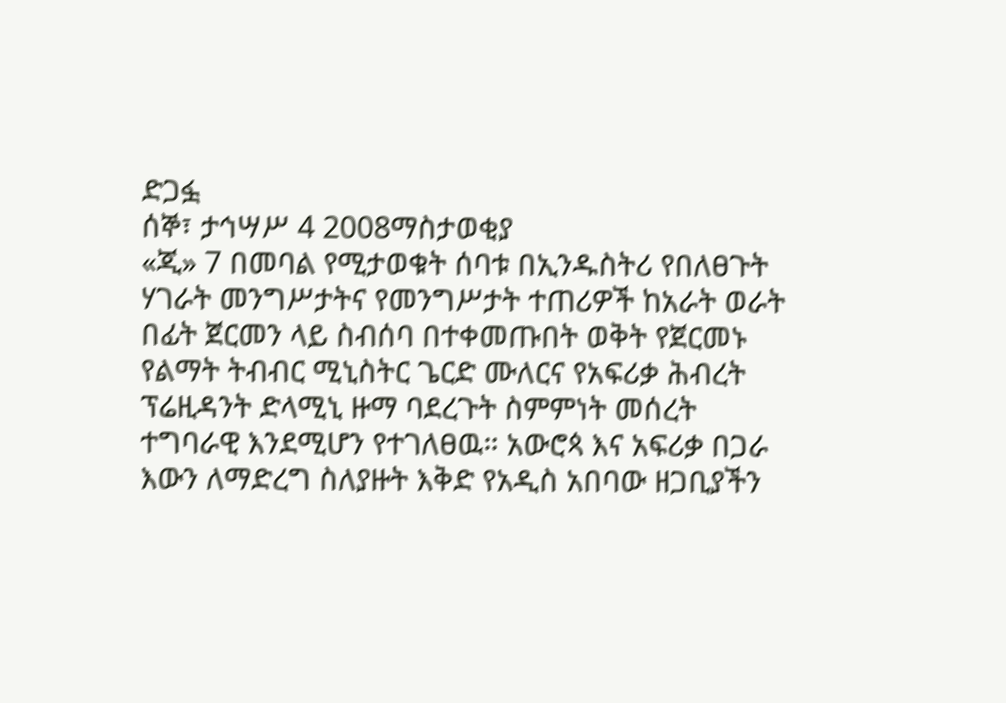ድጋፏ
ሰኞ፣ ታኅሣሥ 4 2008ማስታወቂያ
«ጂ» 7 በመባል የሚታወቁት ሰባቱ በኢንዱስትሪ የበለፀጉት ሃገራት መንግሥታትና የመንግሥታት ተጠሪዎች ከአራት ወራት በፊት ጀርመን ላይ ስብሰባ በተቀመጡበት ወቅት የጀርመኑ የልማት ትብብር ሚኒስትር ጌርድ ሙለርና የአፍሪቃ ሕብረት ፕሬዚዳንት ድላሚኒ ዙማ ባደረጉት ስምምነት መሰረት ተግባራዊ እንደሚሆን የተገለፀዉ። አውሮጳ እና አፍሪቃ በጋራ እውን ለማድረግ ስለያዙት እቅድ የአዲስ አበባው ዘጋቢያችን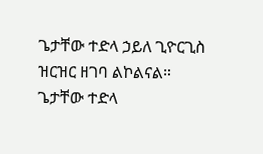ጌታቸው ተድላ ኃይለ ጊዮርጊስ ዝርዝር ዘገባ ልኮልናል።
ጌታቸው ተድላ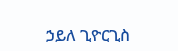ኃይለ ጊዮርጊስ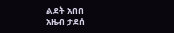ልደት አበበ
አዜብ ታደሰ